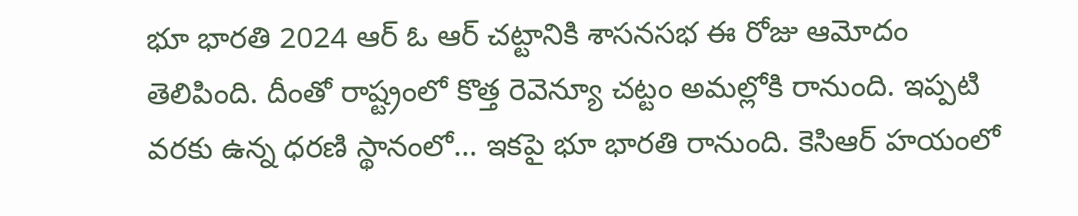భూ భారతి 2024 ఆర్ ఓ ఆర్ చట్టానికి శాసనసభ ఈ రోజు ఆమోదం తెలిపింది. దీంతో రాష్ట్రంలో కొత్త రెవెన్యూ చట్టం అమల్లోకి రానుంది. ఇప్పటి వరకు ఉన్న ధరణి స్థానంలో… ఇకపై భూ భారతి రానుంది. కెసిఆర్ హయంలో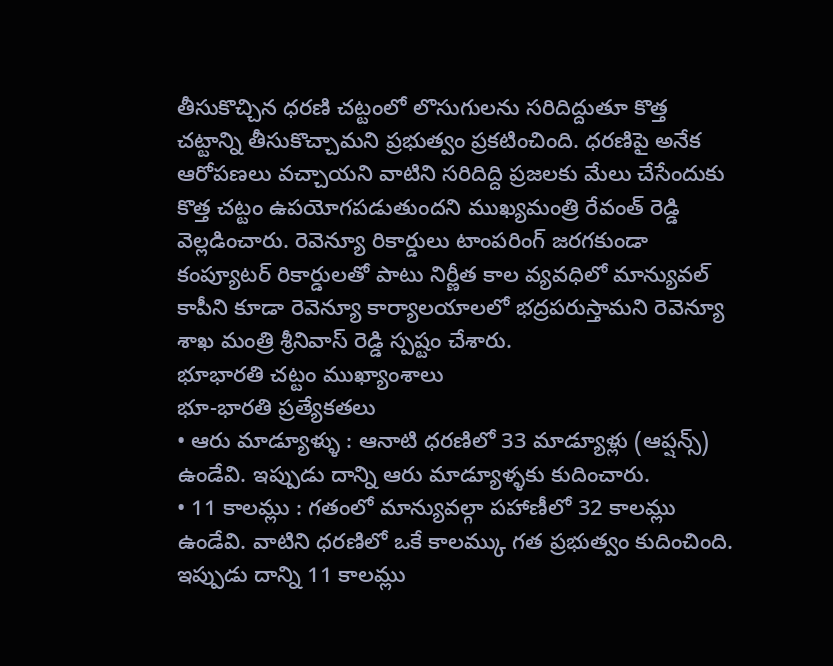తీసుకొచ్చిన ధరణి చట్టంలో లొసుగులను సరిదిద్దుతూ కొత్త చట్టాన్ని తీసుకొచ్చామని ప్రభుత్వం ప్రకటించింది. ధరణిపై అనేక ఆరోపణలు వచ్చాయని వాటిని సరిదిద్ది ప్రజలకు మేలు చేసేందుకు కొత్త చట్టం ఉపయోగపడుతుందని ముఖ్యమంత్రి రేవంత్ రెడ్డి వెల్లడించారు. రెవెన్యూ రికార్డులు టాంపరింగ్ జరగకుండా కంప్యూటర్ రికార్డులతో పాటు నిర్ణీత కాల వ్యవధిలో మాన్యువల్ కాపీని కూడా రెవెన్యూ కార్యాలయాలలో భద్రపరుస్తామని రెవెన్యూ శాఖ మంత్రి శ్రీనివాస్ రెడ్డి స్పష్టం చేశారు.
భూభారతి చట్టం ముఖ్యాంశాలు
భూ-భారతి ప్రత్యేకతలు
• ఆరు మాడ్యూళ్ళు : ఆనాటి ధరణిలో 33 మాడ్యూళ్లు (ఆప్షన్స్) ఉండేవి. ఇప్పుడు దాన్ని ఆరు మాడ్యూళ్ళకు కుదించారు.
• 11 కాలమ్లు : గతంలో మాన్యువల్గా పహాణీలో 32 కాలమ్లు ఉండేవి. వాటిని ధరణిలో ఒకే కాలమ్కు గత ప్రభుత్వం కుదించింది. ఇప్పుడు దాన్ని 11 కాలమ్లు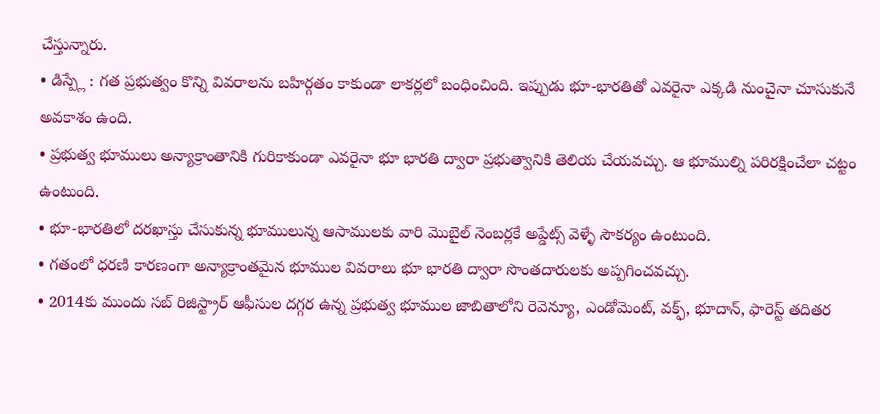చేస్తున్నారు.
• డిస్ప్లే : గత ప్రభుత్వం కొన్ని వివరాలను బహిర్గతం కాకుండా లాకర్లలో బంధించింది. ఇప్పుడు భూ-భారతితో ఎవరైనా ఎక్కడి నుంచైనా చూసుకునే అవకాశం ఉంది.
• ప్రభుత్వ భూములు అన్యాక్రాంతానికి గురికాకుండా ఎవరైనా భూ భారతి ద్వారా ప్రభుత్వానికి తెలియ చేయవచ్చు. ఆ భూముల్ని పరిరక్షించేలా చట్టం ఉంటుంది.
• భూ-భారతిలో దరఖాస్తు చేసుకున్న భూములున్న ఆసాములకు వారి మొబైల్ నెంబర్లకే అప్డేట్స్ వెళ్ళే సౌకర్యం ఉంటుంది.
• గతంలో ధరణి కారణంగా అన్యాక్రాంతమైన భూముల వివరాలు భూ భారతి ద్వారా సొంతదారులకు అప్పగించవచ్చు.
• 2014కు ముందు సబ్ రిజిస్ట్రార్ ఆఫీసుల దగ్గర ఉన్న ప్రభుత్వ భూముల జాబితాలోని రెవెన్యూ, ఎండోమెంట్, వక్ఫ్, భూదాన్, ఫారెస్ట్ తదితర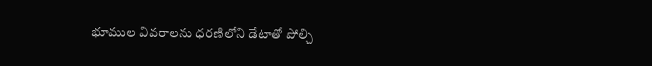భూముల వివరాలను ధరణిలోని డేటాతో పోల్చి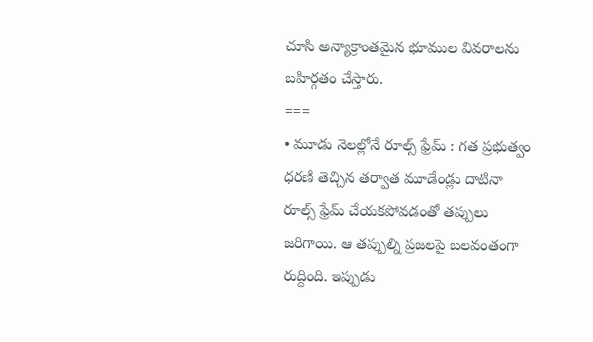చూసి అన్యాక్రాంతమైన భూముల వివరాలను బహిర్గతం చేస్తారు.
===
• మూడు నెలల్లోనే రూల్స్ ఫ్రేమ్ : గత ప్రభుత్వం ధరణి తెచ్చిన తర్వాత మూడేండ్లు దాటినా రూల్స్ ఫ్రేమ్ చేయకపోవడంతో తప్పులు జరిగాయి. ఆ తప్పుల్ని ప్రజలపై బలవంతంగా రుద్దింది. ఇప్పుడు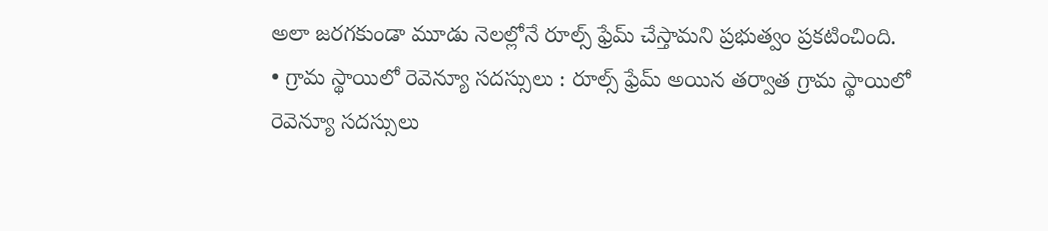అలా జరగకుండా మూడు నెలల్లోనే రూల్స్ ఫ్రేమ్ చేస్తామని ప్రభుత్వం ప్రకటించింది.
• గ్రామ స్థాయిలో రెవెన్యూ సదస్సులు : రూల్స్ ఫ్రేమ్ అయిన తర్వాత గ్రామ స్థాయిలో రెవెన్యూ సదస్సులు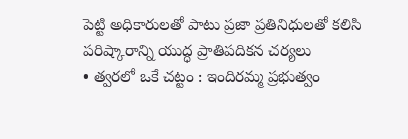పెట్టి అధికారులతో పాటు ప్రజా ప్రతినిధులతో కలిసి పరిష్కారాన్ని యుద్ధ ప్రాతిపదికన చర్యలు
• త్వరలో ఒకే చట్టం : ఇందిరమ్మ ప్రభుత్వం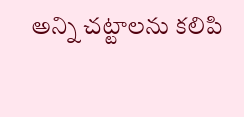అన్ని చట్టాలను కలిపి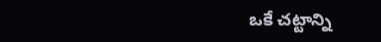ఒకే చట్టాన్ని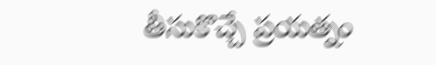తీసుకొచ్చే ప్రయత్నం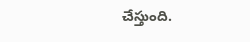చేస్తుంది.